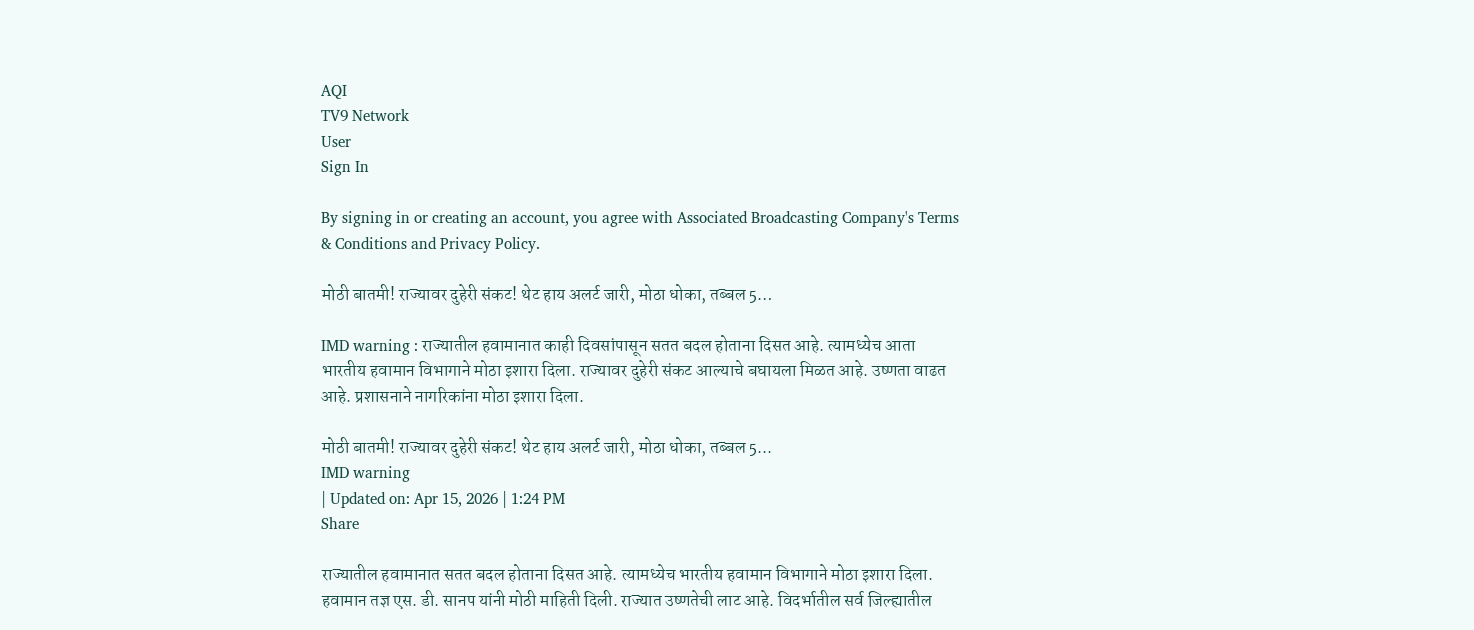AQI
TV9 Network
User
Sign In

By signing in or creating an account, you agree with Associated Broadcasting Company's Terms & Conditions and Privacy Policy.

मोठी बातमी! राज्यावर दुहेरी संकट! थेट हाय अलर्ट जारी, मोठा धोका, तब्बल 5…

IMD warning : राज्यातील हवामानात काही दिवसांपासून सतत बदल होताना दिसत आहे. त्यामध्येच आता भारतीय हवामान विभागाने मोठा इशारा दिला. राज्यावर दुहेरी संकट आल्याचे बघायला मिळत आहे. उष्णता वाढत आहे. प्रशासनाने नागरिकांना मोठा इशारा दिला.

मोठी बातमी! राज्यावर दुहेरी संकट! थेट हाय अलर्ट जारी, मोठा धोका, तब्बल 5...
IMD warning
| Updated on: Apr 15, 2026 | 1:24 PM
Share

राज्यातील हवामानात सतत बदल होताना दिसत आहे. त्यामध्येच भारतीय हवामान विभागाने मोठा इशारा दिला. हवामान तज्ञ एस. डी. सानप यांनी मोठी माहिती दिली. राज्यात उष्णतेची लाट आहे. विदर्भातील सर्व जिल्ह्यातील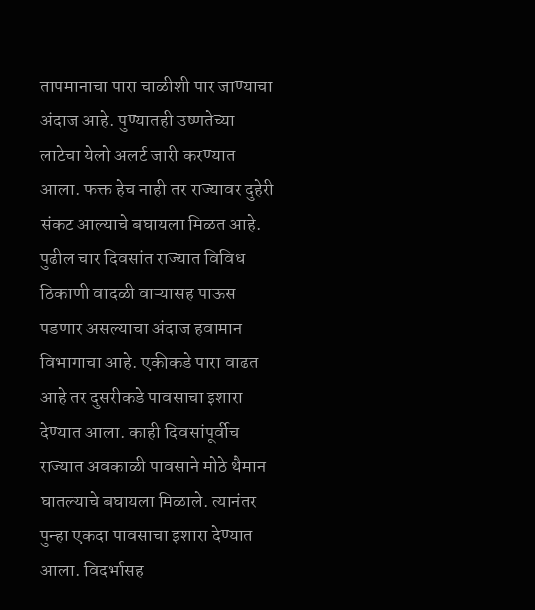तापमानाचा पारा चाळीशी पार जाण्याचा अंदाज आहे. पुण्यातही उष्णतेच्या लाटेचा येलो अलर्ट जारी करण्यात आला. फक्त हेच नाही तर राज्यावर दुहेरी संकट आल्याचे बघायला मिळत आहे. पुढील चार दिवसांत राज्यात विविध ठिकाणी वादळी वाऱ्यासह पाऊस पडणार असल्याचा अंदाज हवामान विभागाचा आहे. एकीकडे पारा वाढत आहे तर दुसरीकडे पावसाचा इशारा देण्यात आला. काही दिवसांपूर्वीच राज्यात अवकाळी पावसाने मोठे थैमान घातल्याचे बघायला मिळाले. त्यानंतर पुन्हा एकदा पावसाचा इशारा देण्यात आला. विदर्भासह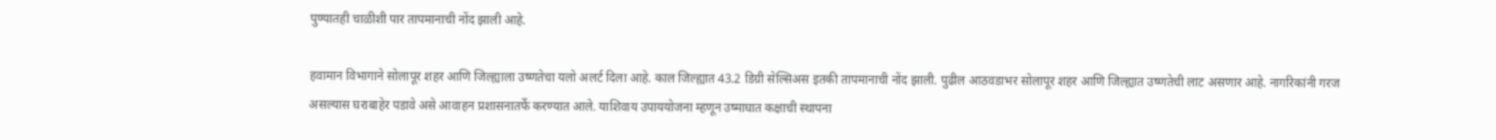पुण्यातही चाळीशी पार तापमानाची नोंद झाली आहे.

हवामान विभागाने सोलापूर शहर आणि जिल्ह्याला उष्णतेचा यलो अलर्ट दिला आहे. काल जिल्ह्यात 43.2 डिग्री सेल्सिअस इतकी तापमानाची नोंद झाली. पुढील आठवडाभर सोलापूर शहर आणि जिल्ह्यात उष्णतेची लाट असणार आहे. नागरिकांनी गरज असल्यास घराबाहेर पडावे असे आवाहन प्रशासनातर्फे करण्यात आले. याशिवाय उपाययोजना म्हणून उष्माघात कक्षाची स्थापना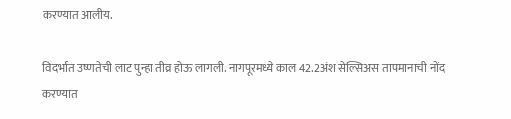करण्यात आलीय.

विदर्भात उष्णतेची लाट पुन्हा तीव्र होऊ लागली. नागपूरमध्ये काल 42.2अंश सेल्सिअस तापमानाची नोंद करण्यात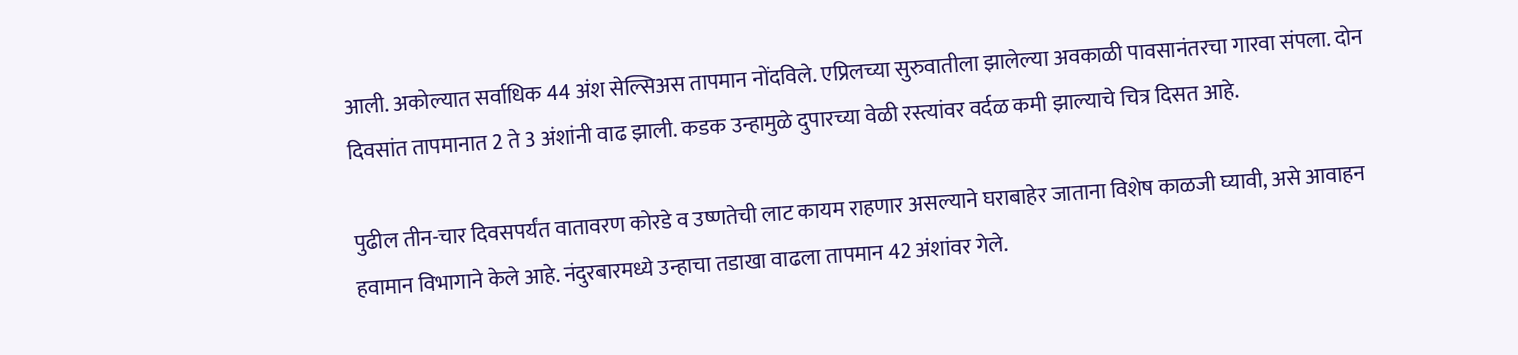आली. अकोल्यात सर्वाधिक 44 अंश सेल्सिअस तापमान नोंदविले. एप्रिलच्या सुरुवातीला झालेल्या अवकाळी पावसानंतरचा गारवा संपला. दोन दिवसांत तापमानात 2 ते 3 अंशांनी वाढ झाली. कडक उन्हामुळे दुपारच्या वेळी रस्त्यांवर वर्दळ कमी झाल्याचे चित्र दिसत आहे.

पुढील तीन-चार दिवसपर्यंत वातावरण कोरडे व उष्णतेची लाट कायम राहणार असल्याने घराबाहेर जाताना विशेष काळजी घ्यावी, असे आवाहन हवामान विभागाने केले आहे. नंदुरबारमध्ये उन्हाचा तडाखा वाढला तापमान 42 अंशांवर गेले.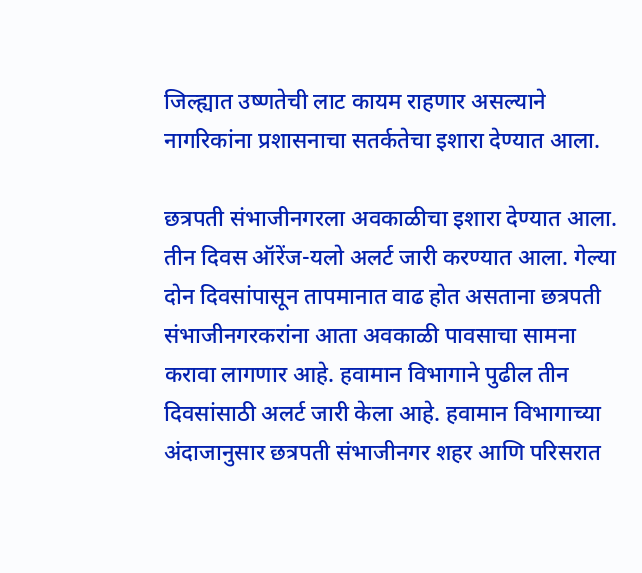जिल्ह्यात उष्णतेची लाट कायम राहणार असल्याने नागरिकांना प्रशासनाचा सतर्कतेचा इशारा देण्यात आला.

छत्रपती संभाजीनगरला अवकाळीचा इशारा देण्यात आला. तीन दिवस ऑरेंज-यलो अलर्ट जारी करण्यात आला. गेल्या दोन दिवसांपासून तापमानात वाढ होत असताना छत्रपती संभाजीनगरकरांना आता अवकाळी पावसाचा सामना करावा लागणार आहे. हवामान विभागाने पुढील तीन दिवसांसाठी अलर्ट जारी केला आहे. हवामान विभागाच्या अंदाजानुसार छत्रपती संभाजीनगर शहर आणि परिसरात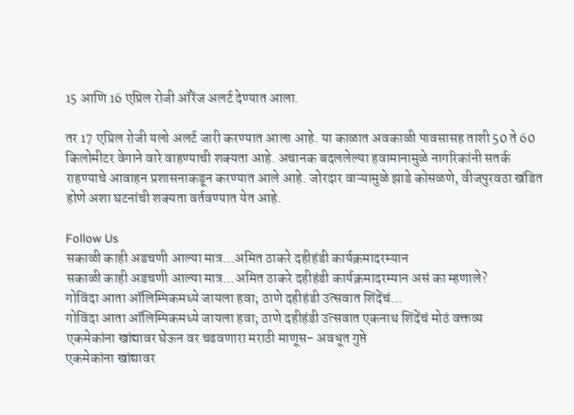15 आणि 16 एप्रिल रोजी ऑरेंज अलर्ट देण्यात आला.

तर 17 एप्रिल रोजी यलो अलर्ट जारी करण्यात आला आहे. या काळात अवकाळी पावसासह ताशी 50 ते 60 किलोमीटर वेगाने वारे वाहण्याची शक्यता आहे. अचानक बदललेल्या हवामानामुळे नागरिकांनी सतर्क राहण्याचे आवाहन प्रशासनाकडून करण्यात आले आहे. जोरदार वाऱ्यामुळे झाडे कोसळणे, वीजपुरवठा खंडित होणे अशा घटनांची शक्यता वर्तवण्यात येत आहे.

Follow Us
सकाळी काही अडचणी आल्या मात्र...अमित ठाकरे दहीहंडी कार्यक्रमादरम्यान
सकाळी काही अडचणी आल्या मात्र...अमित ठाकरे दहीहंडी कार्यक्रमादरम्यान असं का म्हणाले?
गोविंदा आता ऑलिम्पिकमध्ये जायला हवा; ठाणे दहीहंडी उत्सवात शिंदेंचं...
गोविंदा आता ऑलिम्पिकमध्ये जायला हवा; ठाणे दहीहंडी उत्सवात एकनाथ शिंदेंचं मोठं वक्तव्य
एकमेकांना खांद्यावर घेऊन वर चढवणारा मराठी माणूस- अवधूत गुप्ते
एकमेकांना खांद्यावर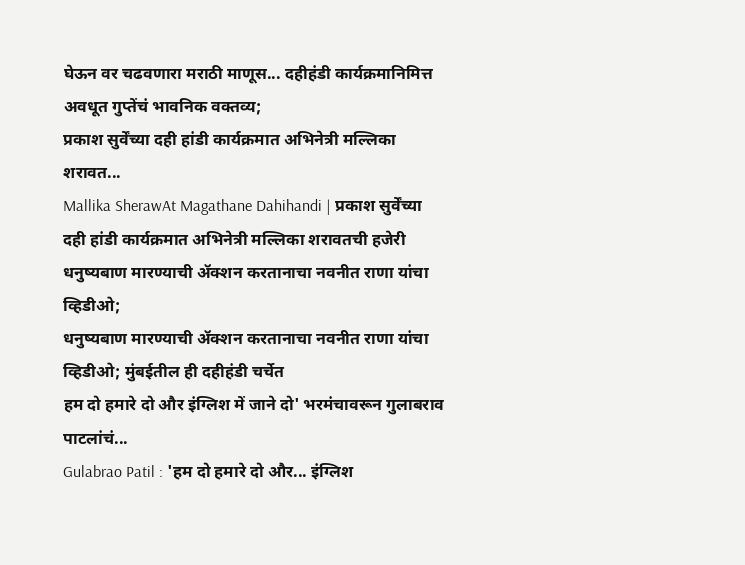घेऊन वर चढवणारा मराठी माणूस... दहीहंडी कार्यक्रमानिमित्त अवधूत गुप्तेंचं भावनिक वक्तव्य;
प्रकाश सुर्वेंच्या दही हांडी कार्यक्रमात अभिनेत्री मल्लिका शरावत...
Mallika SherawAt Magathane Dahihandi | प्रकाश सुर्वेंच्या दही हांडी कार्यक्रमात अभिनेत्री मल्लिका शरावतची हजेरी
धनुष्यबाण मारण्याची ॲक्शन करतानाचा नवनीत राणा यांचा व्हिडीओ;
धनुष्यबाण मारण्याची ॲक्शन करतानाचा नवनीत राणा यांचा व्हिडीओ; मुंबईतील ही दहीहंडी चर्चेत
हम दो हमारे दो और इंग्लिश में जाने दो' भरमंचावरून गुलाबराव पाटलांचं...
Gulabrao Patil : 'हम दो हमारे दो और... इंग्लिश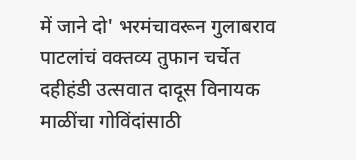में जाने दो' भरमंचावरून गुलाबराव पाटलांचं वक्तव्य तुफान चर्चेत
दहीहंडी उत्सवात दादूस विनायक माळींचा गोविंदांसाठी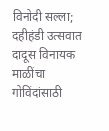विनोदी सल्ला;
दहीहंडी उत्सवात दादूस विनायक माळींचा गोविंदांसाठी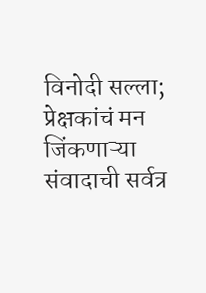विनोदी सल्ला; प्रेक्षकांचं मन जिंकणाऱ्या संवादाची सर्वत्र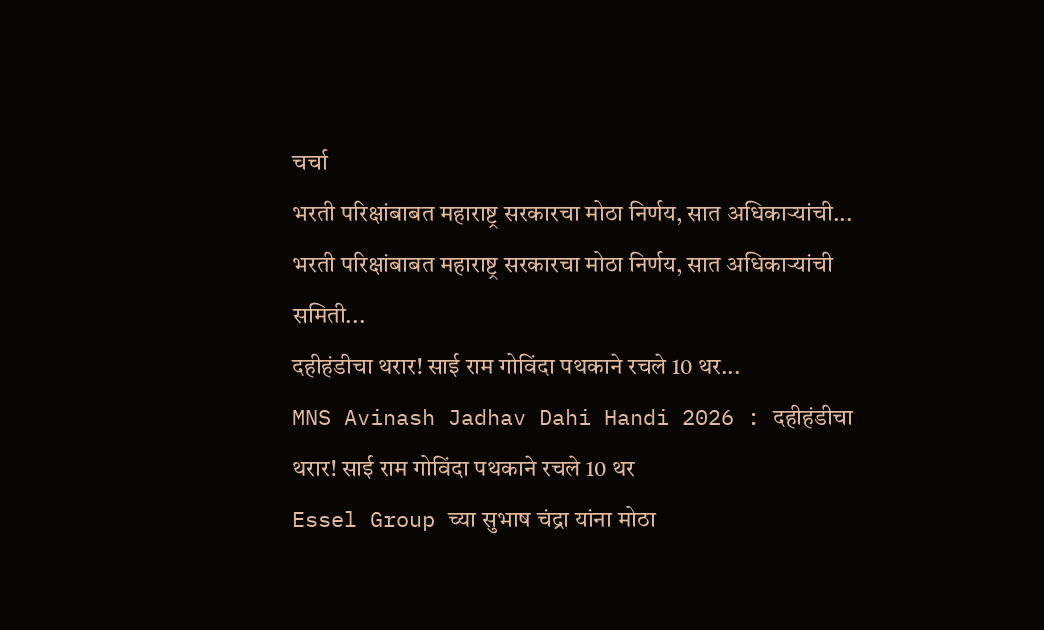चर्चा
भरती परिक्षांबाबत महाराष्ट्र सरकारचा मोठा निर्णय, सात अधिकाऱ्यांची...
भरती परिक्षांबाबत महाराष्ट्र सरकारचा मोठा निर्णय, सात अधिकाऱ्यांची समिती...
दहीहंडीचा थरार! साई राम गोविंदा पथकाने रचले 10 थर...
MNS Avinash Jadhav Dahi Handi 2026 : दहीहंडीचा थरार! साई राम गोविंदा पथकाने रचले 10 थर
Essel Group च्या सुभाष चंद्रा यांना मोठा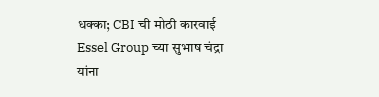धक्का; CBI ची मोठी कारवाई
Essel Group च्या सुभाष चंद्रा यांना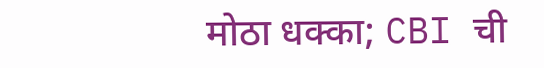मोठा धक्का; CBI ची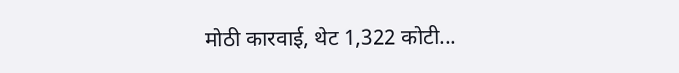मोठी कारवाई, थेट 1,322 कोटी...